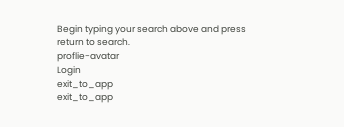Begin typing your search above and press return to search.
proflie-avatar
Login
exit_to_app
exit_to_app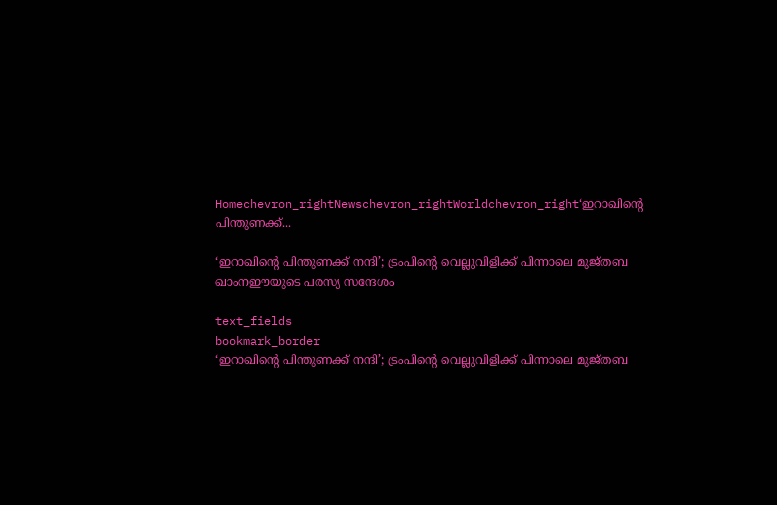Homechevron_rightNewschevron_rightWorldchevron_right‘ഇറാഖിന്റെ പിന്തുണക്ക്...

‘ഇറാഖിന്റെ പിന്തുണക്ക് നന്ദി’; ട്രംപിന്റെ വെല്ലുവിളിക്ക് പിന്നാലെ മുജ്തബ ഖാംനഈയുടെ പരസ്യ സന്ദേശം

text_fields
bookmark_border
‘ഇറാഖിന്റെ പിന്തുണക്ക് നന്ദി’; ട്രംപിന്റെ വെല്ലുവിളിക്ക് പിന്നാലെ മുജ്തബ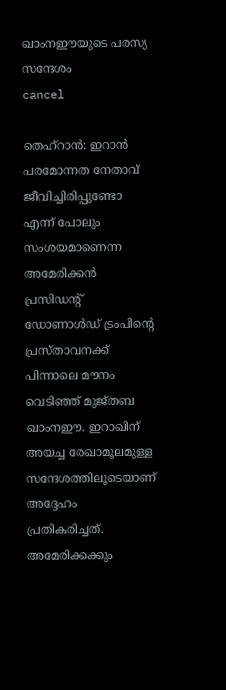ഖാംനഈയുടെ പരസ്യ സന്ദേശം
cancel

തെഹ്‌റാൻ: ഇറാൻ പരമോന്നത നേതാവ് ജീവിച്ചിരിപ്പുണ്ടോ എന്ന് പോലും സംശയമാണെന്ന അമേരിക്കൻ പ്രസിഡന്റ് ഡോണാൾഡ് ട്രംപിന്റെ പ്രസ്താവനക്ക് പിന്നാലെ മൗനം വെടിഞ്ഞ് മുജ്തബ ഖാംനഈ. ഇറാഖിന് അയച്ച രേഖാമൂലമുള്ള സന്ദേശത്തിലൂടെയാണ് അദ്ദേഹം പ്രതികരിച്ചത്. അമേരിക്കക്കും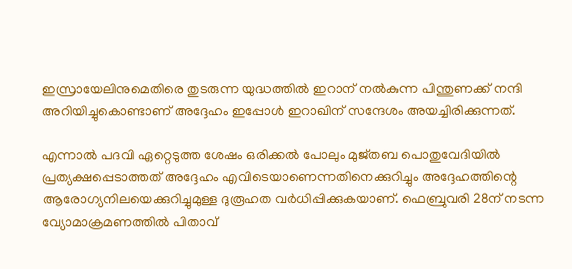ഇസ്രായേലിനുമെതിരെ തുടരുന്ന യുദ്ധത്തിൽ ഇറാന് നൽകുന്ന പിന്തുണക്ക് നന്ദി അറിയിച്ചുകൊണ്ടാണ് അദ്ദേഹം ഇപ്പോൾ ഇറാഖിന് സന്ദേശം അയച്ചിരിക്കുന്നത്.

എന്നാൽ പദവി ഏറ്റെടുത്ത ശേഷം ഒരിക്കൽ പോലും മുജ്തബ പൊതുവേദിയിൽ പ്രത്യക്ഷപ്പെടാത്തത് അദ്ദേഹം എവിടെയാണെന്നതിനെക്കുറിച്ചും അദ്ദേഹത്തിന്റെ ആരോഗ്യനിലയെക്കുറിച്ചുമുള്ള ദുരൂഹത വർധിപ്പിക്കുകയാണ്. ഫെബ്രുവരി 28ന് നടന്ന വ്യോമാക്രമണത്തിൽ പിതാവ്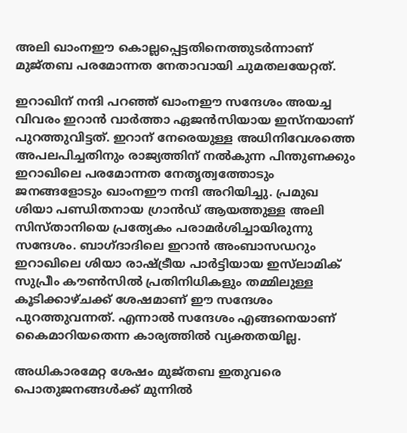അലി ഖാംനഈ കൊല്ലപ്പെട്ടതിനെത്തുടർന്നാണ് മുജ്തബ പരമോന്നത നേതാവായി ചുമതലയേറ്റത്.

ഇറാഖിന് നന്ദി പറഞ്ഞ് ഖാംനഈ സന്ദേശം അയച്ച വിവരം ഇറാൻ വാർത്താ ഏജൻസിയായ ഇസ്‌നയാണ് പുറത്തുവിട്ടത്. ഇറാന് നേരെയുള്ള അധിനിവേശത്തെ അപലപിച്ചതിനും രാജ്യത്തിന് നൽകുന്ന പിന്തുണക്കും ഇറാഖിലെ പരമോന്നത നേതൃത്വത്തോടും ജനങ്ങളോടും ഖാംനഈ നന്ദി അറിയിച്ചു. പ്രമുഖ ശിയാ പണ്ഡിതനായ ഗ്രാൻഡ് ആയത്തുള്ള അലി സിസ്താനിയെ പ്രത്യേകം പരാമർശിച്ചായിരുന്നു സന്ദേശം. ബാഗ്ദാദിലെ ഇറാൻ അംബാസഡറും ഇറാഖിലെ ശിയാ രാഷ്ട്രീയ പാർട്ടിയായ ഇസ്‌ലാമിക് സുപ്രീം കൗൺസിൽ പ്രതിനിധികളും തമ്മിലുള്ള കൂടിക്കാഴ്ചക്ക് ശേഷമാണ് ഈ സന്ദേശം പുറത്തുവന്നത്. എന്നാൽ സന്ദേശം എങ്ങനെയാണ് കൈമാറിയതെന്ന കാര്യത്തിൽ വ്യക്തതയില്ല.

അധികാരമേറ്റ ശേഷം മുജ്തബ ഇതുവരെ പൊതുജനങ്ങൾക്ക് മുന്നിൽ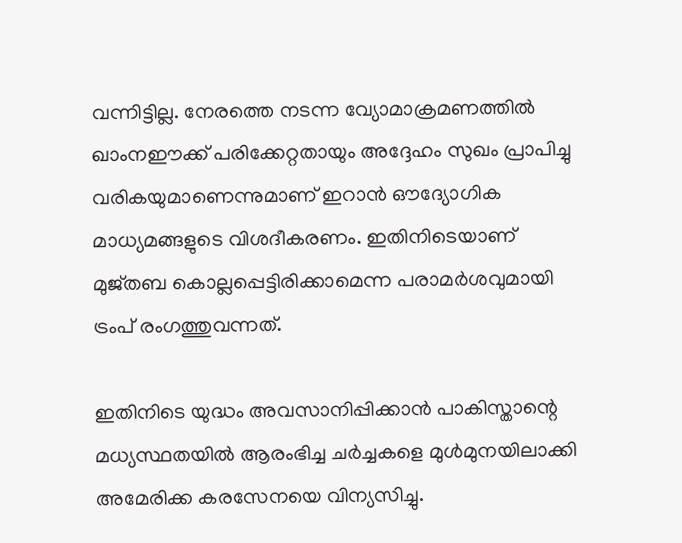വന്നിട്ടില്ല. നേരത്തെ നടന്ന വ്യോമാക്രമണത്തിൽ ഖാംനഈക്ക് പരിക്കേറ്റതായും അദ്ദേഹം സുഖം പ്രാപിച്ചു വരികയുമാണെന്നുമാണ് ഇറാൻ ഔദ്യോഗിക മാധ്യമങ്ങളുടെ വിശദീകരണം. ഇതിനിടെയാണ് മുജ്തബ കൊല്ലപ്പെട്ടിരിക്കാമെന്ന പരാമർശവുമായി ട്രംപ് രംഗത്തുവന്നത്.

ഇതിനിടെ യുദ്ധം അവസാനിപ്പിക്കാൻ പാകിസ്താന്റെ മധ്യസ്ഥതയിൽ ആരംഭിച്ച ചർച്ചകളെ മുൾമുനയിലാക്കി അമേരിക്ക കരസേനയെ വിന്യസിച്ചു.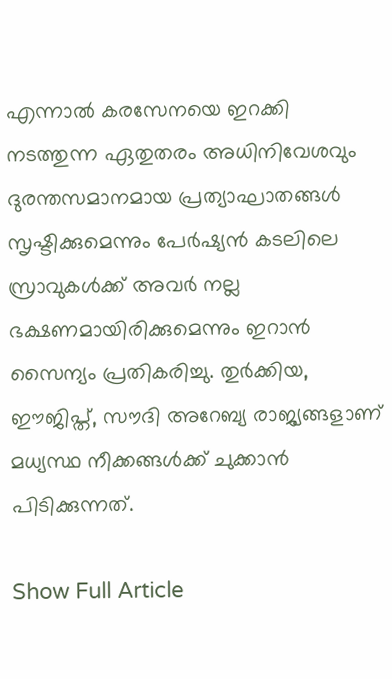എന്നാൽ കരസേനയെ ഇറക്കി നടത്തുന്ന ഏതുതരം അധിനിവേശവും ദുരന്തസമാനമായ പ്രത്യാഘാതങ്ങൾ സൃഷ്ടിക്കുമെന്നും പേർഷ്യൻ കടലിലെ സ്രാവുകൾക്ക് അവർ നല്ല ഭക്ഷണമായിരിക്കുമെന്നും ഇറാൻ സൈന്യം പ്രതികരിച്ചു. തുർക്കിയ, ഈജിപ്ത്, സൗദി അറേബ്യ രാജ്യങ്ങളാണ് മധ്യസ്ഥ നീക്കങ്ങൾക്ക് ചുക്കാൻ പിടിക്കുന്നത്.

Show Full Article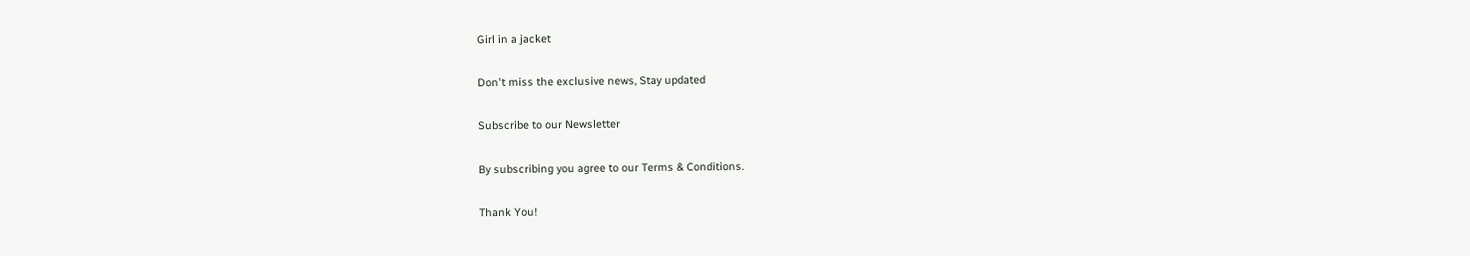Girl in a jacket

Don't miss the exclusive news, Stay updated

Subscribe to our Newsletter

By subscribing you agree to our Terms & Conditions.

Thank You!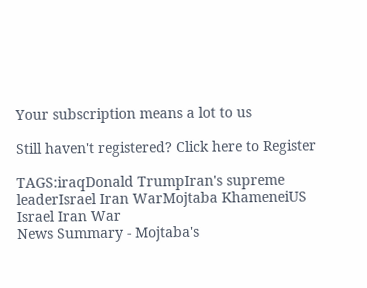Your subscription means a lot to us

Still haven't registered? Click here to Register

TAGS:iraqDonald TrumpIran's supreme leaderIsrael Iran WarMojtaba KhameneiUS Israel Iran War
News Summary - Mojtaba's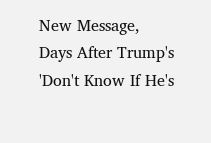New Message, Days After Trump's 'Don't Know If He's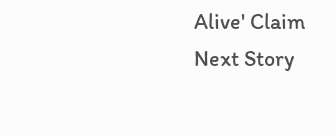Alive' Claim
Next Story